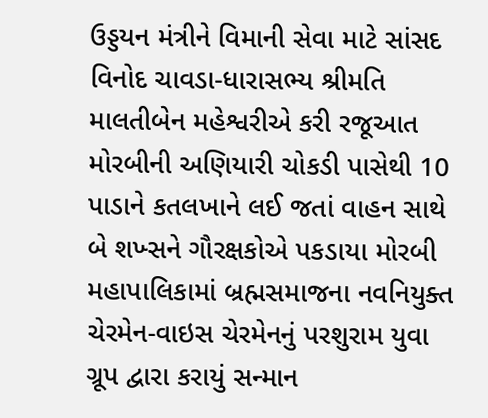ઉડ્ડયન મંત્રીને વિમાની સેવા માટે સાંસદ વિનોદ ચાવડા-ધારાસભ્ય શ્રીમતિ માલતીબેન મહેશ્વરીએ કરી રજૂઆત મોરબીની અણિયારી ચોકડી પાસેથી 10 પાડાને કતલખાને લઈ જતાં વાહન સાથે બે શખ્સને ગૌરક્ષકોએ પકડાયા મોરબી મહાપાલિકામાં બ્રહ્મસમાજના નવનિયુક્ત ચેરમેન-વાઇસ ચેરમેનનું પરશુરામ યુવા ગ્રૂપ દ્વારા કરાયું સન્માન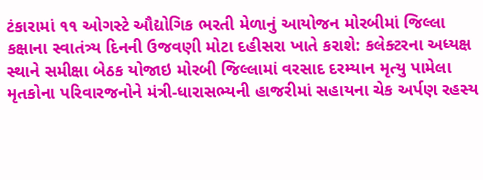ટંકારામાં ૧૧ ઓગસ્ટે ઔદ્યોગિક ભરતી મેળાનું આયોજન મોરબીમાં જિલ્લા કક્ષાના સ્વાતંત્ર્ય દિનની ઉજવણી મોટા દહીસરા ખાતે કરાશે: કલેક્ટરના અધ્યક્ષ સ્થાને સમીક્ષા બેઠક યોજાઇ મોરબી જિલ્લામાં વરસાદ દરમ્યાન મૃત્યુ પામેલા મૃતકોના પરિવારજનોને મંત્રી-ધારાસભ્યની હાજરીમાં સહાયના ચેક અર્પણ રહસ્ય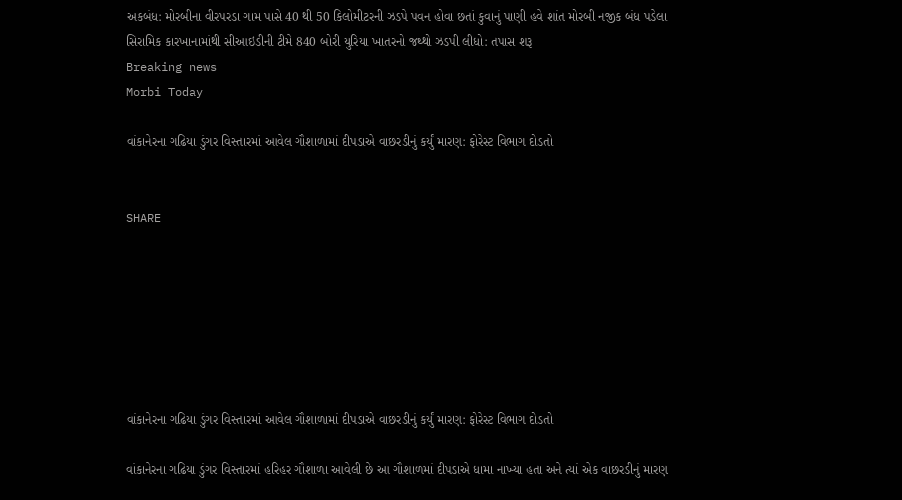અકબંધ: મોરબીના વીરપરડા ગામ પાસે 40 થી 50 કિલોમીટરની ઝડપે પવન હોવા છતાં કુવાનું પાણી હવે શાંત મોરબી નજીક બંધ પડેલા સિરામિક કારખાનામાંથી સીઆઇડીની ટીમે 840 બોરી યુરિયા ખાતરનો જથ્થો ઝડપી લીધો: તપાસ શરૂ
Breaking news
Morbi Today

વાંકાનેરના ગઢિયા ડુંગર વિસ્તારમાં આવેલ ગૌશાળામાં દીપડાએ વાછરડીનું કર્યું મારણ: ફોરેસ્ટ વિભાગ દોડતો


SHARE







વાંકાનેરના ગઢિયા ડુંગર વિસ્તારમાં આવેલ ગૌશાળામાં દીપડાએ વાછરડીનું કર્યું મારણ: ફોરેસ્ટ વિભાગ દોડતો

વાંકાનેરના ગઢિયા ડુંગર વિસ્તારમાં હરિહર ગૌશાળા આવેલી છે આ ગૌશાળમાં દીપડાએ ધામા નાખ્યા હતા અને ત્યાં એક વાછરડીનું મારણ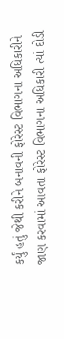કર્યું હતું જેથી કરીને બનાવની ફોરેસ્ટ વિભાગના અધિકારીને જાણ કરવામાં આવતા ફોરેસ્ટ વિભાગના અધિકારી ત્યાં દોડી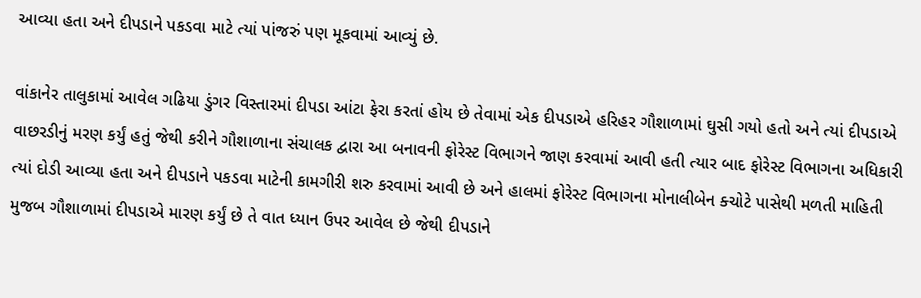આવ્યા હતા અને દીપડાને પકડવા માટે ત્યાં પાંજરું પણ મૂકવામાં આવ્યું છે.

વાંકાનેર તાલુકામાં આવેલ ગઢિયા ડુંગર વિસ્તારમાં દીપડા આંટા ફેરા કરતાં હોય છે તેવામાં એક દીપડાએ હરિહર ગૌશાળામાં ઘુસી ગયો હતો અને ત્યાં દીપડાએ વાછરડીનું મરણ કર્યું હતું જેથી કરીને ગૌશાળાના સંચાલક દ્વારા આ બનાવની ફોરેસ્ટ વિભાગને જાણ કરવામાં આવી હતી ત્યાર બાદ ફોરેસ્ટ વિભાગના અધિકારી ત્યાં દોડી આવ્યા હતા અને દીપડાને પકડવા માટેની કામગીરી શરુ કરવામાં આવી છે અને હાલમાં ફોરેસ્ટ વિભાગના મોનાલીબેન ક્ચોટે પાસેથી મળતી માહિતી મુજબ ગૌશાળામાં દીપડાએ મારણ કર્યું છે તે વાત ધ્યાન ઉપર આવેલ છે જેથી દીપડાને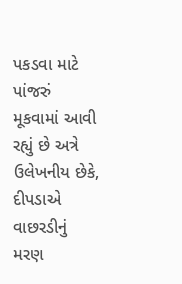પકડવા માટે પાંજરું મૂકવામાં આવી રહ્યું છે અત્રે ઉલેખનીય છેકે, દીપડાએ વાછરડીનું મરણ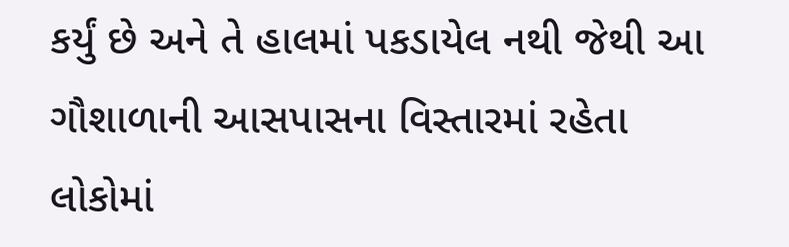કર્યું છે અને તે હાલમાં પકડાયેલ નથી જેથી આ ગૌશાળાની આસપાસના વિસ્તારમાં રહેતા લોકોમાં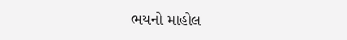ભયનો માહોલ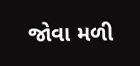જોવા મળી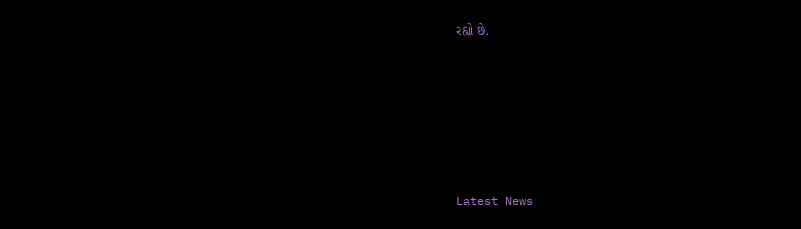રહ્યો છે.






Latest News